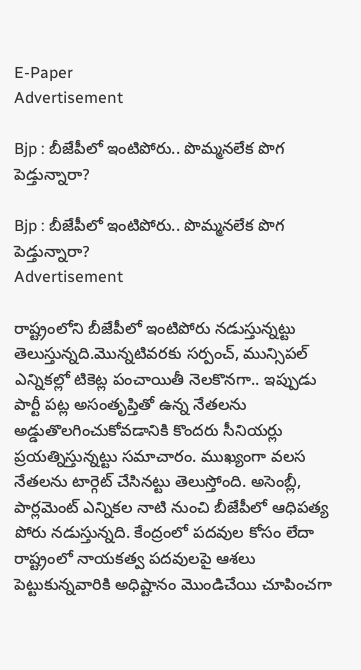E-Paper
Advertisement

Bjp : బీజేపీలో ఇంటిపోరు.. పొమ్మనలేక పొగ పెడ్తున్నారా?

Bjp : బీజేపీలో ఇంటిపోరు.. పొమ్మనలేక పొగ పెడ్తున్నారా?
Advertisement

రాష్ట్రంలోని బీజేపీలో ఇంటిపోరు నడుస్తున్నట్టు తెలుస్తున్నది.మొన్నటివరకు సర్పంచ్, మున్సిపల్ ఎన్నికల్లో టికెట్ల పంచాయితీ నెలకొనగా.. ఇప్పుడు పార్టీ పట్ల అసంతృప్తితో ఉన్న నేతలను అడ్డుతొలగించుకోవడానికి కొందరు సీనియర్లు ప్రయత్నిస్తున్నట్టు సమాచారం. ముఖ్యంగా వలస నేతలను టార్గెట్ చేసినట్టు తెలుస్తోంది. అసెంబ్లీ, పార్లమెంట్ ఎన్నికల నాటి నుంచి బీజేపీలో ఆధిపత్య పోరు నడుస్తున్నది. కేంద్రంలో పదవుల కోసం లేదా రాష్ట్రంలో నాయకత్వ పదవులపై ఆశలు పెట్టుకున్నవారికి అధిష్టానం మొండిచేయి చూపించగా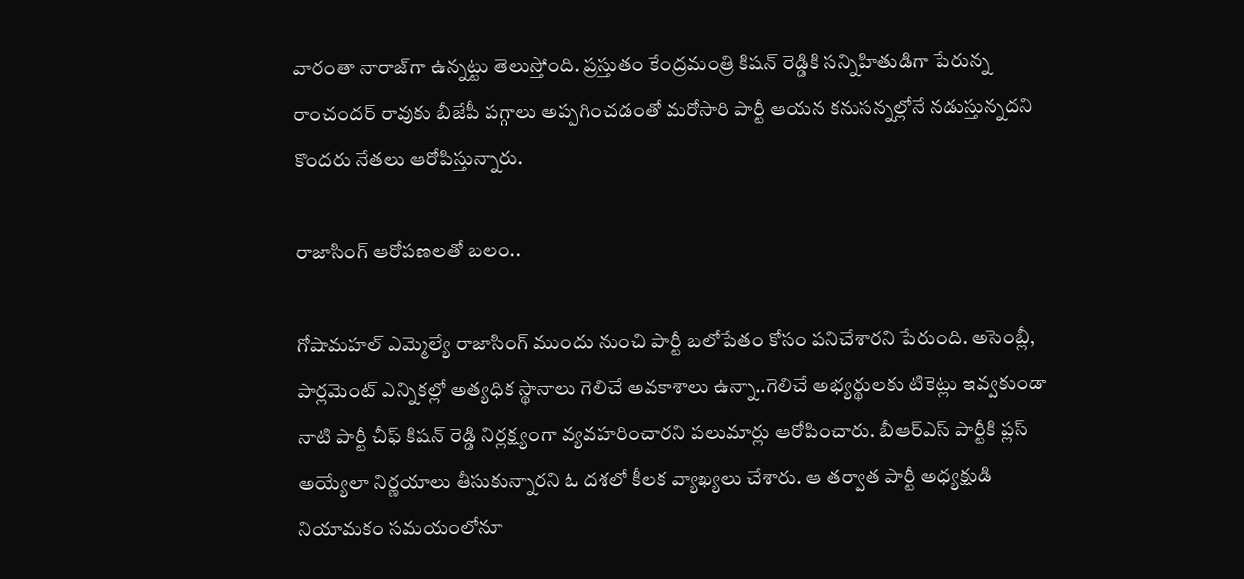వారంతా నారాజ్‌గా ఉన్నట్టు తెలుస్తోంది. ప్రస్తుతం కేంద్రమంత్రి కిషన్ రెడ్డికి సన్నిహితుడిగా పేరున్న రాంచందర్ రావుకు బీజేపీ పగ్గాలు అప్పగించడంతో మరోసారి పార్టీ ఆయన కనుసన్నల్లోనే నడుస్తున్నదని కొందరు నేతలు ఆరోపిస్తున్నారు.

రాజాసింగ్ ఆరోపణలతో బలం..

గోషామహల్ ఎమ్మెల్యే రాజాసింగ్ ముందు నుంచి పార్టీ బలోపేతం కోసం పనిచేశారని పేరుంది. అసెంబ్లీ, పార్లమెంట్ ఎన్నికల్లో అత్యధిక స్థానాలు గెలిచే అవకాశాలు ఉన్నా..గెలిచే అభ్యర్థులకు టికెట్లు ఇవ్వకుండా నాటి పార్టీ చీఫ్ కిషన్ రెడ్డి నిర్లక్ష్యంగా వ్యవహరించారని పలుమార్లు ఆరోపించారు. బీఆర్ఎస్ పార్టీకి ప్లస్ అయ్యేలా నిర్ణయాలు తీసుకున్నారని ఓ దశలో కీలక వ్యాఖ్యలు చేశారు. ఆ తర్వాత పార్టీ అధ్యక్షుడి నియామకం సమయంలోనూ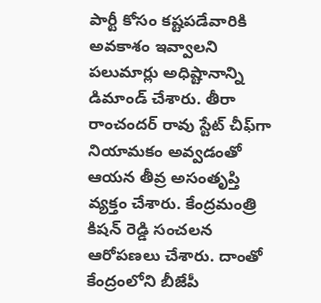పార్టీ కోసం కష్టపడేవారికి అవకాశం ఇవ్వాలని పలుమార్లు అధిష్టానాన్ని డిమాండ్ చేశారు. తీరా రాంచందర్ రావు స్టేట్ చీఫ్‌గా నియామకం అవ్వడంతో ఆయన తీవ్ర అసంతృప్తి వ్యక్తం చేశారు. కేంద్రమంత్రి కిషన్ రెడ్డి సంచలన ఆరోపణలు చేశారు. దాంతో కేంద్రంలోని బీజేపీ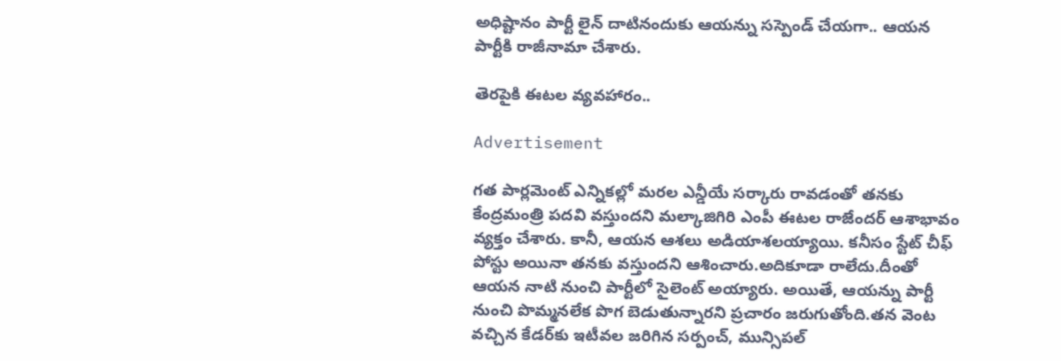అధిష్టానం పార్టీ లైన్ దాటినందుకు ఆయన్ను సస్పెండ్ చేయగా.. ఆయన పార్టీకి రాజీనామా చేశారు.

తెరపైకి ఈటల వ్యవహారం..

Advertisement

గత పార్లమెంట్ ఎన్నికల్లో మరల ఎన్డీయే సర్కారు రావడంతో తనకు కేంద్రమంత్రి పదవి వస్తుందని మల్కాజిగిరి ఎంపీ ఈటల రాజేందర్ ఆశాభావం వ్యక్తం చేశారు. కానీ, ఆయన ఆశలు అడియాశలయ్యాయి. కనీసం స్టేట్ చీఫ్ పోస్టు అయినా తనకు వస్తుందని ఆశించారు.అదికూడా రాలేదు.దీంతో ఆయన నాటి నుంచి పార్టీలో సైలెంట్ అయ్యారు. అయితే, ఆయన్ను పార్టీ నుంచి పొమ్మనలేక పొగ బెడుతున్నారని ప్రచారం జరుగుతోంది.తన వెంట వచ్చిన కేడర్‌కు ఇటీవల జరిగిన సర్పంచ్, మున్సిపల్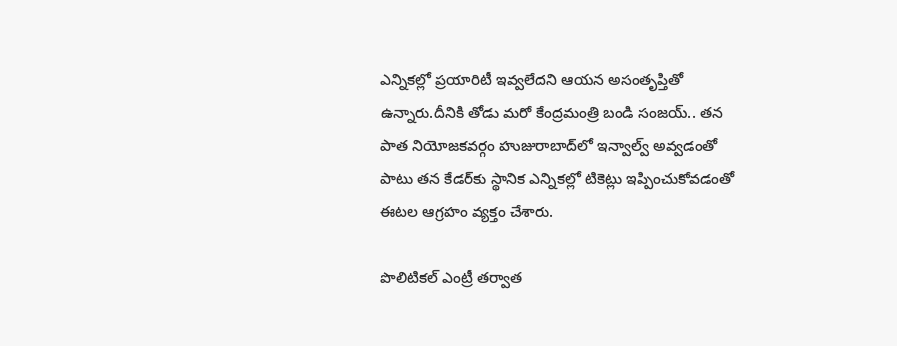ఎన్నికల్లో ప్రయారిటీ ఇవ్వలేదని ఆయన అసంతృప్తితో ఉన్నారు.దీనికి తోడు మరో కేంద్రమంత్రి బండి సంజయ్.. తన పాత నియోజకవర్గం హుజురాబాద్‌లో ఇన్వాల్వ్ అవ్వడంతో పాటు తన కేడర్‌కు స్థానిక ఎన్నికల్లో టికెట్లు ఇప్పించుకోవడంతో ఈటల ఆగ్రహం వ్యక్తం చేశారు.

పొలిటికల్ ఎంట్రీ తర్వాత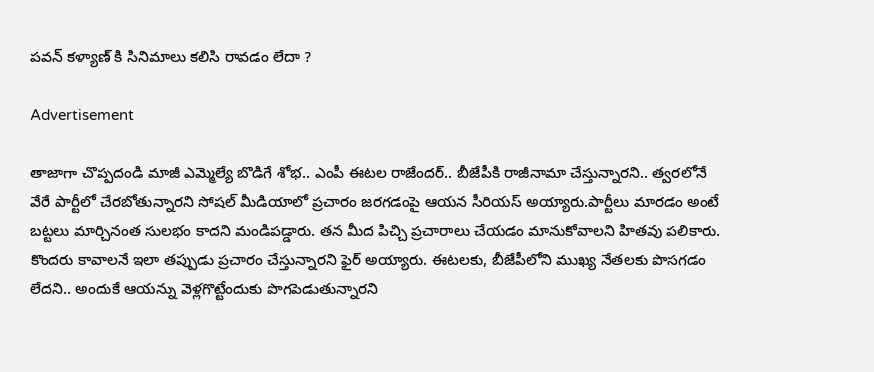పవన్ కళ్యాణ్ కి సినిమాలు కలిసి రావడం లేదా ?

Advertisement

తాజాగా చొప్పదండి మాజీ ఎమ్మెల్యే బొడిగే శోభ.. ఎంపీ ఈటల రాజేందర్.. బీజేపీకి రాజీనామా చేస్తున్నారని.. త్వరలోనే వేరే పార్టీలో చేరబోతున్నారని సోషల్ మీడియాలో ప్రచారం జరగడంపై ఆయన సీరియస్ అయ్యారు.పార్టీలు మారడం అంటే బట్టలు మార్చినంత సులభం కాదని మండిపడ్డారు. తన మీద పిచ్చి ప్రచారాలు చేయడం మానుకోవాలని హితవు పలికారు. కొందరు కావాలనే ఇలా తప్పుడు ప్రచారం చేస్తున్నారని ఫైర్ అయ్యారు. ఈటలకు, బీజేపీలోని ముఖ్య నేతలకు పొసగడం లేదని.. అందుకే ఆయన్ను వెళ్లగొట్టేందుకు పొగపెడుతున్నారని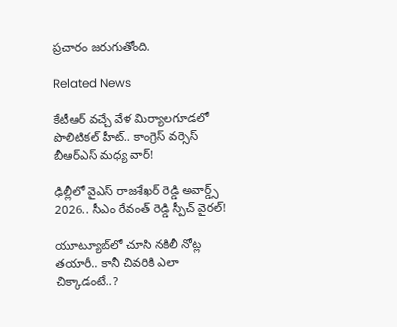ప్రచారం జరుగుతోంది.

Related News

కేటీఆర్ వచ్చే వేళ మిర్యాలగూడలో పొలిటికల్ హీట్.. కాంగ్రెస్ వర్సెస్ బీఆర్ఎస్ మధ్య వార్!

ఢిల్లీలో వైఎస్ రాజశేఖర్ రెడ్డి అవార్డ్స్ 2026.. సీఎం రేవంత్ రెడ్డి స్పీచ్ వైరల్!

యూట్యూబ్‌లో చూసి నకిలీ నోట్ల తయారీ.. కానీ చివరికి ఎలా చిక్కాడంటే..?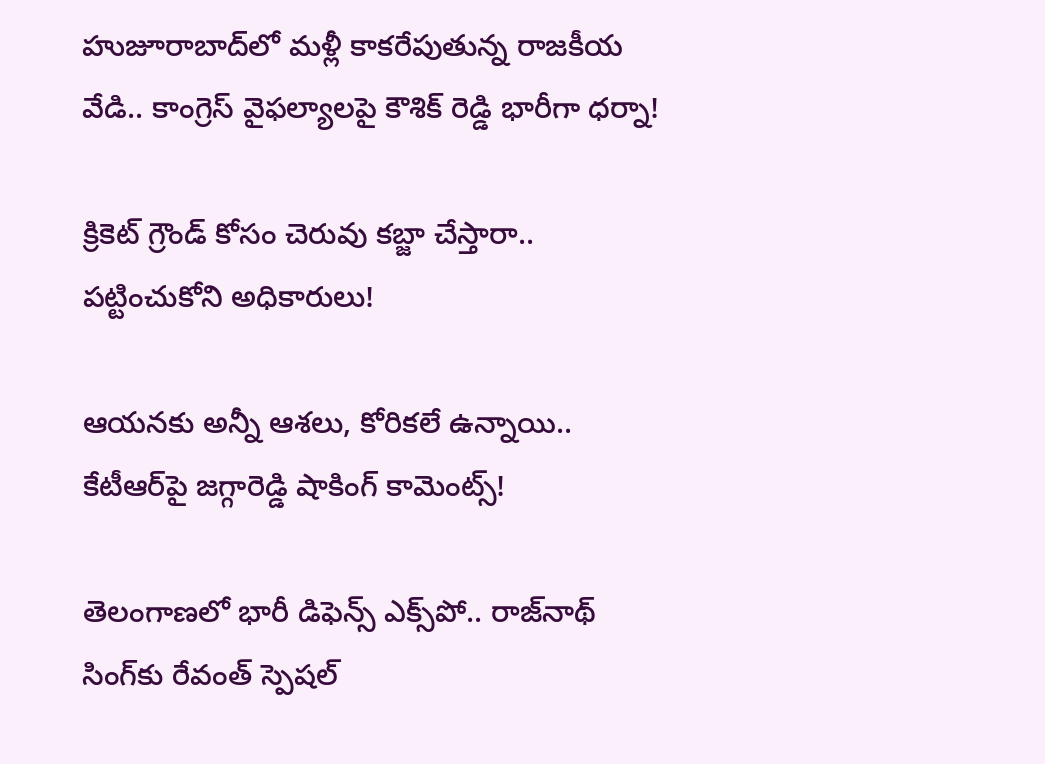హుజూరాబాద్‌లో మళ్లీ కాకరేపుతున్న రాజకీయ వేడి.. కాంగ్రెస్ వైఫల్యాలపై కౌశిక్ రెడ్డి భారీగా ధర్నా!

క్రికెట్ గ్రౌండ్ కోసం చెరువు కబ్జా చేస్తారా.. పట్టించుకోని అధికారులు!

ఆయనకు అన్నీ ఆశలు, కోరికలే ఉన్నాయి.. కేటీఆర్‌పై జగ్గారెడ్డి షాకింగ్ కామెంట్స్!

తెలంగాణలో భారీ డిఫెన్స్ ఎక్స్‌పో.. రాజ్‌నాథ్ సింగ్‌కు రేవంత్ స్పెషల్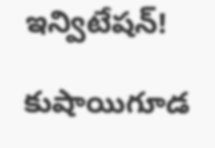ఇన్విటేషన్!

కుషాయిగూడ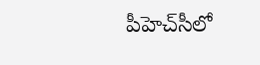పీహెచ్‌సీలో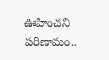ఊహించని పరిణామం..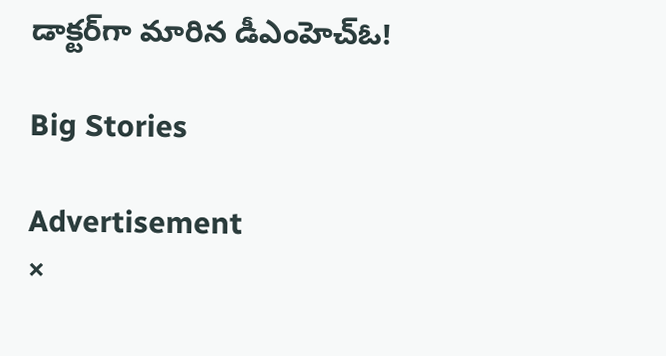డాక్టర్‌గా మారిన డీఎంహెచ్‌ఓ!

Big Stories

Advertisement
×